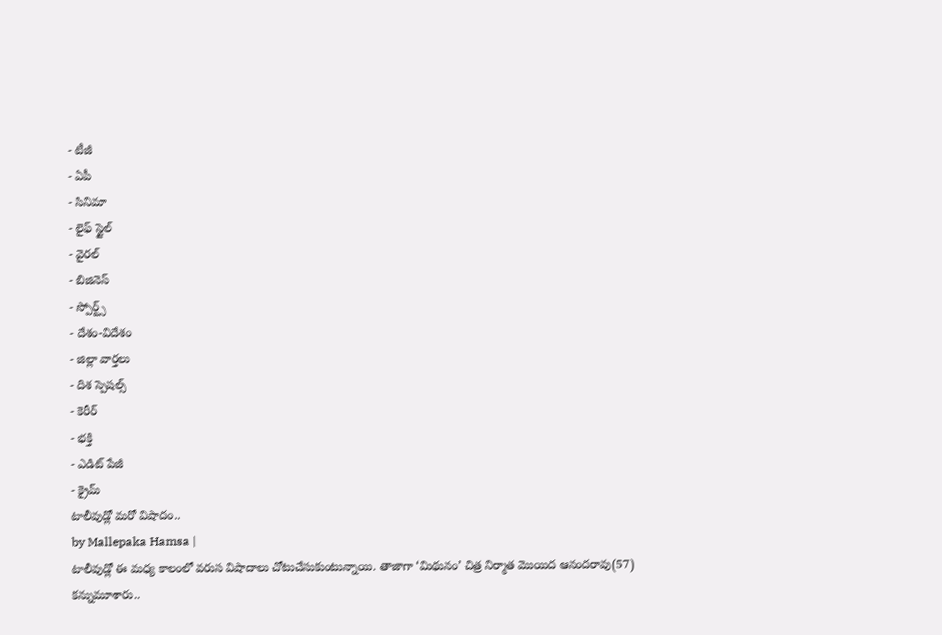- టీజీ
- ఏపీ
- సినిమా
- లైఫ్ స్టైల్
- వైరల్
- బిజినెస్
- స్పోర్ట్స్
- దేశం-విదేశం
- జిల్లా వార్తలు
- దిశ స్పెషల్స్
- కెరీర్
- భక్తి
- ఎడిట్ పేజీ
- క్రైమ్
టాలీవుడ్లో మరో విషాదం..
by Mallepaka Hamsa |
టాలీవుడ్లో ఈ మధ్య కాలంలో వరుస విషాదాలు చోటుచేసుకుంటున్నాయి. తాజాగా ‘మిథునం’ చిత్ర నిర్మాత మొయిద ఆనందరావు(57) కన్నుమూశారు..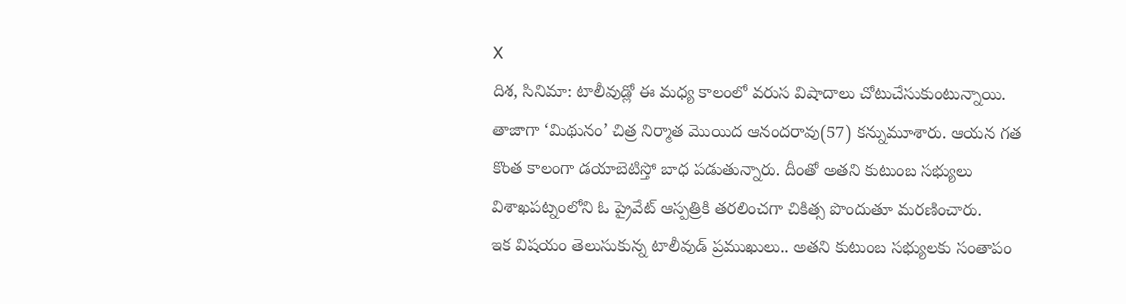X
దిశ, సినిమా: టాలీవుడ్లో ఈ మధ్య కాలంలో వరుస విషాదాలు చోటుచేసుకుంటున్నాయి. తాజాగా ‘మిథునం’ చిత్ర నిర్మాత మొయిద ఆనందరావు(57) కన్నుమూశారు. ఆయన గత కొంత కాలంగా డయాబెటిస్తో బాధ పడుతున్నారు. దీంతో అతని కుటుంబ సభ్యులు విశాఖపట్నంలోని ఓ ప్రైవేట్ ఆస్పత్రికి తరలించగా చికిత్స పొందుతూ మరణించారు.
ఇక విషయం తెలుసుకున్న టాలీవుడ్ ప్రముఖులు.. అతని కుటుంబ సభ్యులకు సంతాపం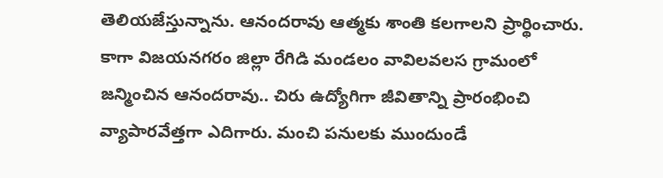తెలియజేస్తున్నాను. ఆనందరావు ఆత్మకు శాంతి కలగాలని ప్రార్థించారు. కాగా విజయనగరం జిల్లా రేగిడి మండలం వావిలవలస గ్రామంలో జన్మించిన ఆనందరావు.. చిరు ఉద్యోగిగా జీవితాన్ని ప్రారంభించి వ్యాపారవేత్తగా ఎదిగారు. మంచి పనులకు ముందుండే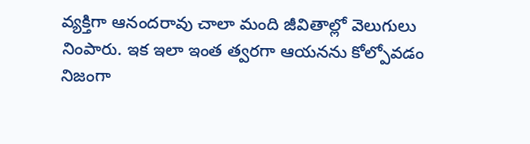వ్యక్తిగా ఆనందరావు చాలా మంది జీవితాల్లో వెలుగులు నింపారు. ఇక ఇలా ఇంత త్వరగా ఆయనను కోల్పోవడం నిజంగా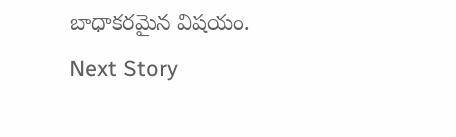బాధాకరమైన విషయం.
Next Story